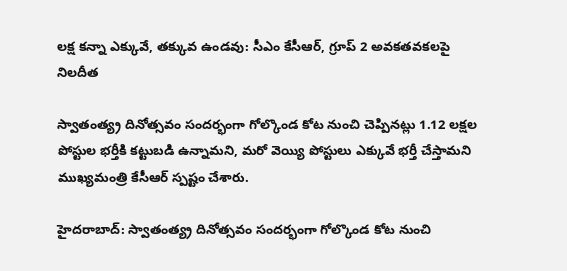లక్ష కన్నా ఎక్కువే, తక్కువ ఉండవు: సీఎం కేసీఆర్, గ్రూప్ 2 అవకతవకలపై నిలదీత

స్వాతంత్య్ర దినోత్సవం సందర్భంగా గోల్కొండ కోట నుంచి చెప్పినట్లు 1.12 లక్షల పోస్టుల భర్తీకి కట్టుబడి ఉన్నామని, మరో వెయ్యి పోస్టులు ఎక్కువే భర్తీ చేస్తామని ముఖ్యమంత్రి కేసీఆర్‌ స్పష్టం చేశారు.

హైదరాబాద్: స్వాతంత్య్ర దినోత్సవం సందర్భంగా గోల్కొండ కోట నుంచి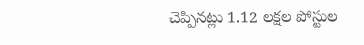చెప్పినట్లు 1.12 లక్షల పోస్టుల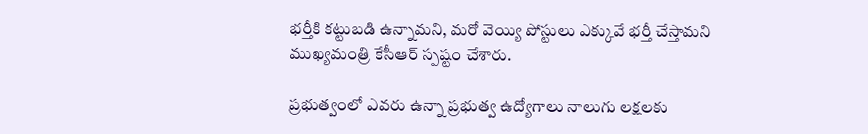భర్తీకి కట్టుబడి ఉన్నామని, మరో వెయ్యి పోస్టులు ఎక్కువే భర్తీ చేస్తామని ముఖ్యమంత్రి కేసీఆర్‌ స్పష్టం చేశారు.

ప్రభుత్వంలో ఎవరు ఉన్నా ప్రభుత్వ ఉద్యోగాలు నాలుగు లక్షలకు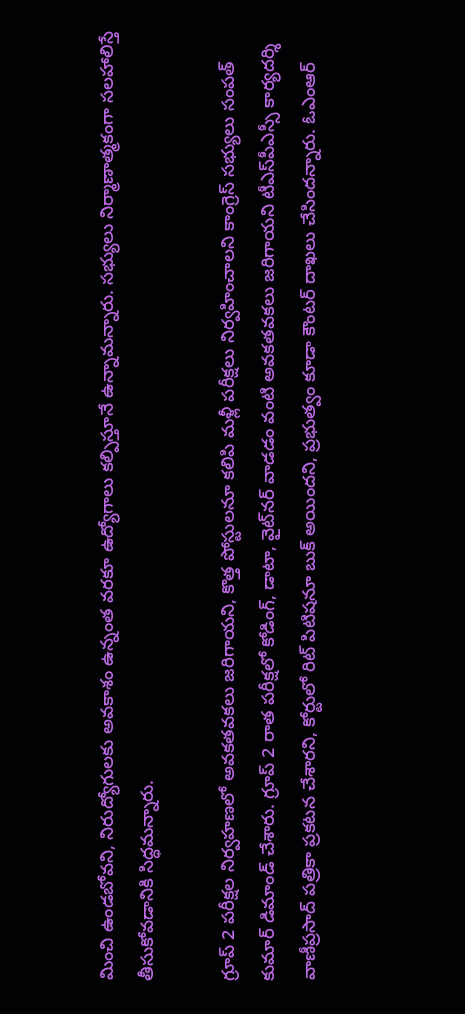మించి ఉండబోవని, నిరుద్యోగులకు అవకాశం ఉన్నంత వరకూ ఉద్యోగాలు కల్పిస్తూనే ఉన్నామన్నారు. సభ్యులు నిర్మాణాత్మకంగా సలహాలిస్తే తీసుకోవడానికి సిద్ధమన్నారు.

గ్రూప్‌ 2 పరీక్షల నిర్వహణలో అవకతవకలు జరిగాయని, కొత్త పోస్టులనూ కలిపి మళ్లీ పరీక్షలు నిర్వహించాలని కాంగ్రెస్‌ సభ్యులు సంపత్ కుమార్‌ డిమాండ్‌ చేశారు. గ్రూప్ 2 రాత పరీక్షలో కోడింగ్‌, డాటా, వైట్‌నర్‌ వాడడం వంటి అవకతవకలు జరిగాయని టీఎస్‌పీఎస్సీ కార్యదర్శి వాణీప్రసాద్‌ పత్రికా ప్రకటన చేశారని, కోర్టులో రిట్‌ పిటిషనూ బుక్‌ అయిందని, ప్రభుత్వం కూడా కౌంటర్‌ దాఖలు చేసిందన్నారు. ఓఎంఆర్‌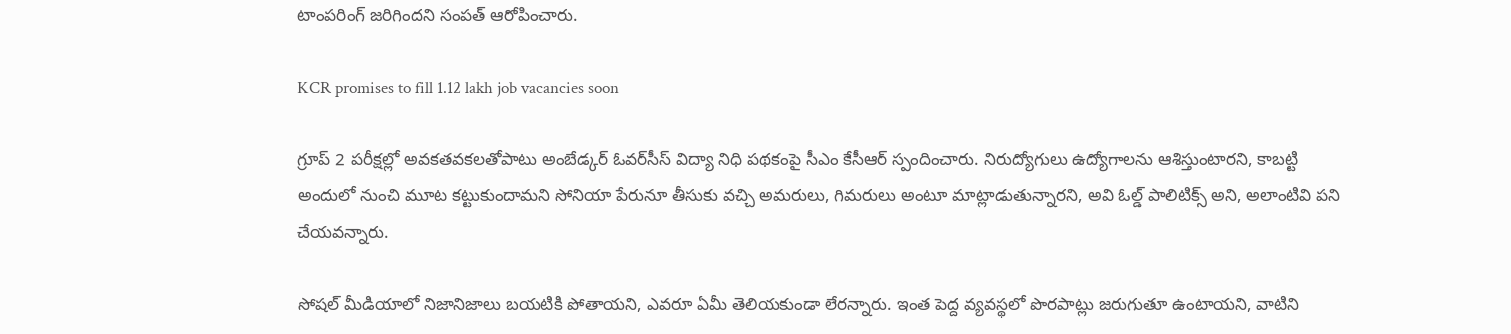టాంపరింగ్‌ జరిగిందని సంపత్‌ ఆరోపించారు.

KCR promises to fill 1.12 lakh job vacancies soon

గ్రూప్ 2 పరీక్షల్లో అవకతవకలతోపాటు అంబేడ్కర్‌ ఓవర్‌సీస్‌ విద్యా నిధి పథకంపై సీఎం కేసీఆర్‌ స్పందించారు. నిరుద్యోగులు ఉద్యోగాలను ఆశిస్తుంటారని, కాబట్టి అందులో నుంచి మూట కట్టుకుందామని సోనియా పేరునూ తీసుకు వచ్చి అమరులు, గిమరులు అంటూ మాట్లాడుతున్నారని, అవి ఓల్డ్‌ పాలిటిక్స్‌ అని, అలాంటివి పని చేయవన్నారు.

సోషల్‌ మీడియాలో నిజానిజాలు బయటికి పోతాయని, ఎవరూ ఏమీ తెలియకుండా లేరన్నారు. ఇంత పెద్ద వ్యవస్థలో పొరపాట్లు జరుగుతూ ఉంటాయని, వాటిని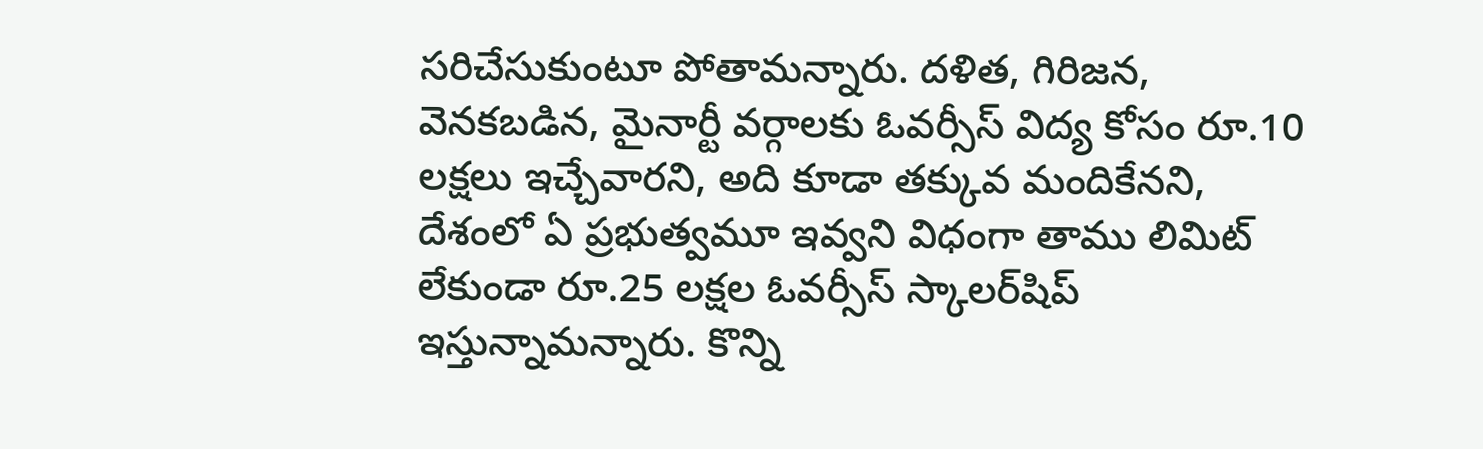సరిచేసుకుంటూ పోతామన్నారు. దళిత, గిరిజన, వెనకబడిన, మైనార్టీ వర్గాలకు ఓవర్సీస్‌ విద్య కోసం రూ.10 లక్షలు ఇచ్చేవారని, అది కూడా తక్కువ మందికేనని, దేశంలో ఏ ప్రభుత్వమూ ఇవ్వని విధంగా తాము లిమిట్‌ లేకుండా రూ.25 లక్షల ఓవర్సీస్ స్కాలర్‌షిప్‌ ఇస్తున్నామన్నారు. కొన్ని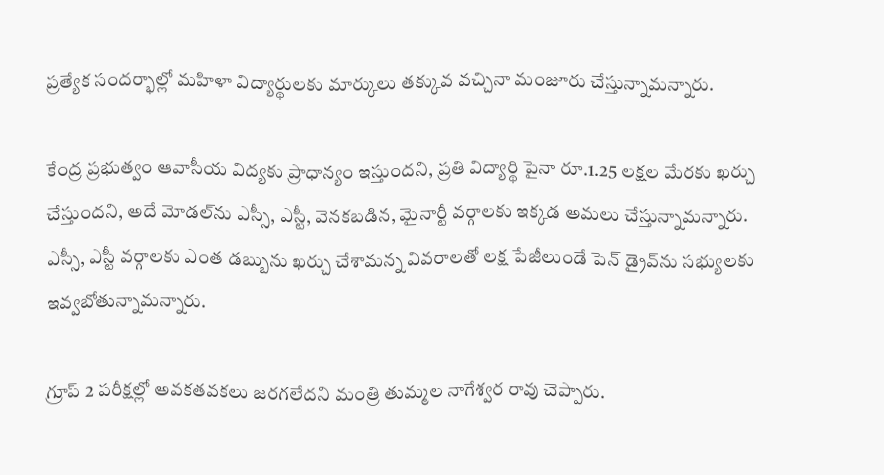ప్రత్యేక సందర్భాల్లో మహిళా విద్యార్థులకు మార్కులు తక్కువ వచ్చినా మంజూరు చేస్తున్నామన్నారు.

కేంద్ర ప్రభుత్వం ఆవాసీయ విద్యకు ప్రాధాన్యం ఇస్తుందని, ప్రతి విద్యార్థి పైనా రూ.1.25 లక్షల మేరకు ఖర్చు చేస్తుందని, అదే మోడల్‌ను ఎస్సీ, ఎస్టీ, వెనకబడిన, మైనార్టీ వర్గాలకు ఇక్కడ అమలు చేస్తున్నామన్నారు. ఎస్సీ, ఎస్టీ వర్గాలకు ఎంత డబ్బును ఖర్చు చేశామన్న వివరాలతో లక్ష పేజీలుండే పెన్‌ డ్రైవ్‌ను సభ్యులకు ఇవ్వబోతున్నామన్నారు.

గ్రూప్ 2 పరీక్షల్లో అవకతవకలు జరగలేదని మంత్రి తుమ్మల నాగేశ్వర రావు చెప్పారు.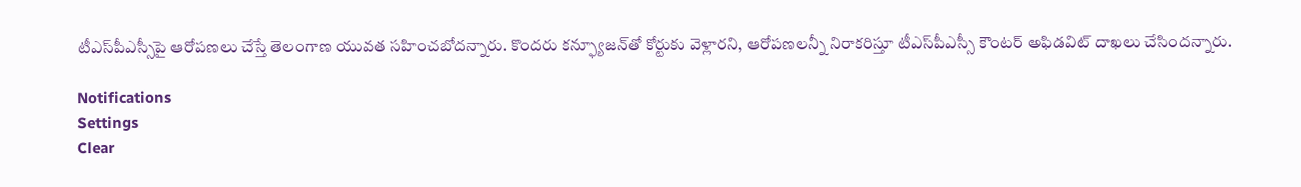టీఎస్‌పీఎస్సీపై ఆరోపణలు చేస్తే తెలంగాణ యువత సహించబోదన్నారు. కొందరు కన్ఫ్యూజన్‌తో కోర్టుకు వెళ్లారని, ఆరోపణలన్నీ నిరాకరిస్తూ టీఎస్‌పీఎస్సీ కౌంటర్‌ అఫిడవిట్‌ దాఖలు చేసిందన్నారు.

Notifications
Settings
Clear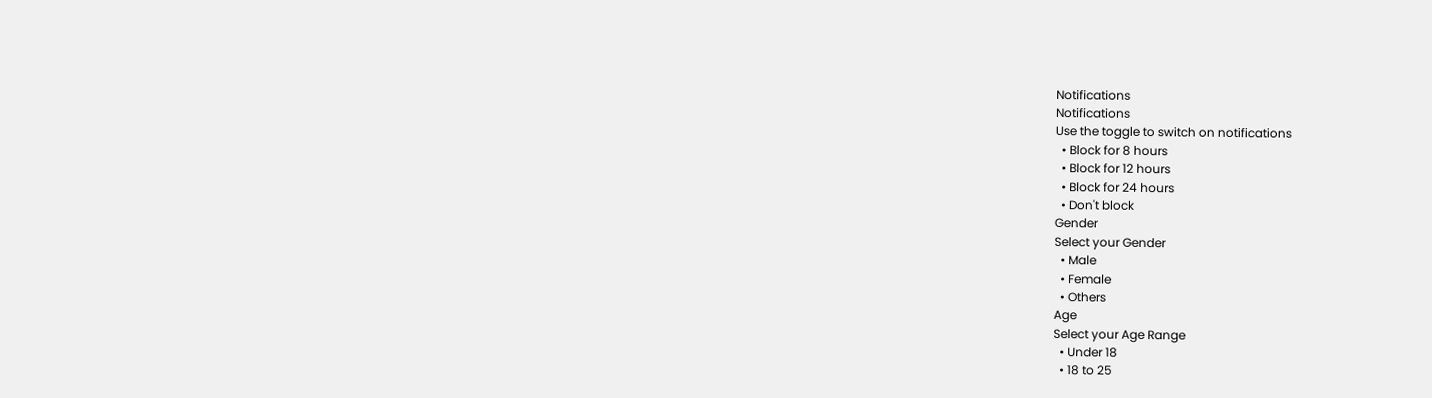Notifications
Notifications
Use the toggle to switch on notifications
  • Block for 8 hours
  • Block for 12 hours
  • Block for 24 hours
  • Don't block
Gender
Select your Gender
  • Male
  • Female
  • Others
Age
Select your Age Range
  • Under 18
  • 18 to 25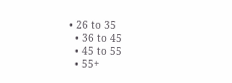• 26 to 35
  • 36 to 45
  • 45 to 55
  • 55+